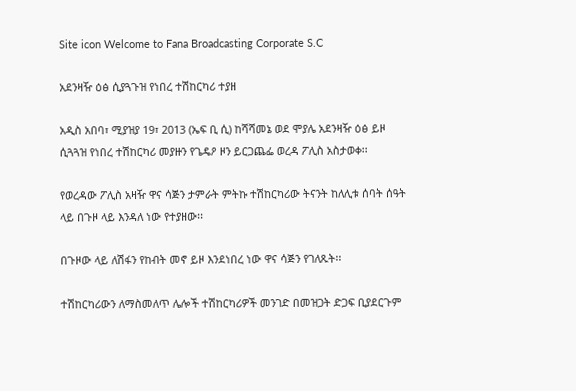Site icon Welcome to Fana Broadcasting Corporate S.C

አደንዛዥ ዕፅ ሲያጓጉዝ የነበረ ተሽከርካሪ ተያዘ

አዲስ አበባ፣ ሚያዝያ 19፣ 2013 (ኤፍ ቢ ሲ) ከሻሻመኔ ወደ ሞያሌ አደንዛዥ ዕፅ ይዞ ሲጓጓዝ የነበረ ተሽከርካሪ መያዙን የጌዴዖ ዞን ይርጋጨፌ ወረዳ ፖሊስ አስታወቀ፡፡

የወረዳው ፖሊስ አዛዥ ዋና ሳጅን ታምራት ምትኩ ተሽከርካሪው ትናንት ከለሊቱ ሰባት ሰዓት ላይ በጉዞ ላይ እንዳለ ነው የተያዘው፡፡

በጉዞው ላይ ለሽፋን የከብት መኖ ይዞ እንደነበረ ነው ዋና ሳጅን የገለጹት፡፡

ተሽከርካሪውን ለማስመለጥ ሌሎች ተሽከርካሪዎች መንገድ በመዝጋት ድጋፍ ቢያደርጉም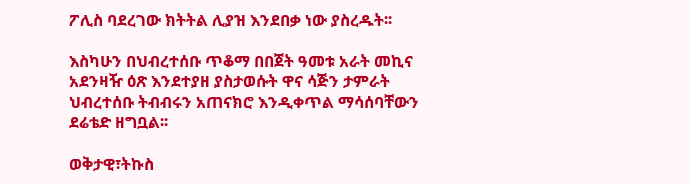ፖሊስ ባደረገው ክትትል ሊያዝ እንደበቃ ነው ያስረዱት፡፡

እስካሁን በህብረተሰቡ ጥቆማ በበጀት ዓመቱ አራት መኪና አደንዛዥ ዕጽ እንደተያዘ ያስታወሱት ዋና ሳጅን ታምራት ህብረተሰቡ ትብብሩን አጠናክሮ እንዲቀጥል ማሳሰባቸውን ደሬቴድ ዘግቧል፡፡

ወቅታዊ፣ትኩስ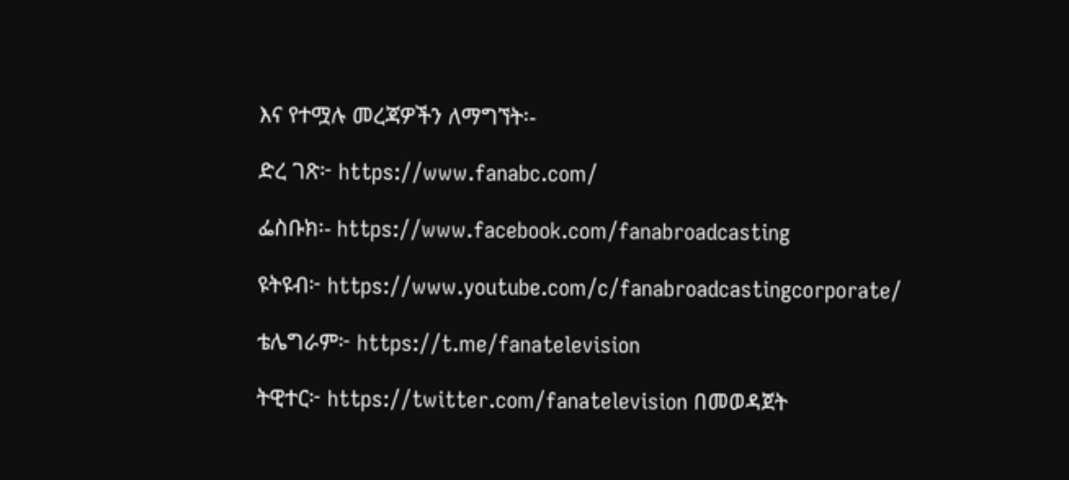እና የተሟሉ መረጃዎችን ለማግኘት፡-

ድረ ገጽ፦ https://www.fanabc.com/

ፌስቡክ፡- https://www.facebook.com/fanabroadcasting

ዩትዩብ፦ https://www.youtube.com/c/fanabroadcastingcorporate/

ቴሌግራም፦ https://t.me/fanatelevision

ትዊተር፦ https://twitter.com/fanatelevision በመወዳጀት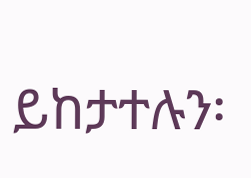ይከታተሉን፡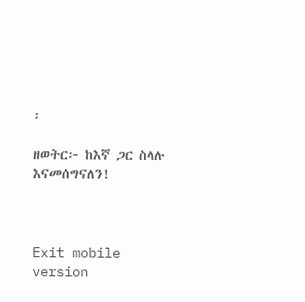፡

ዘወትር፦ ከእኛ ጋር ስላሉ እናመሰግናለን!



Exit mobile version